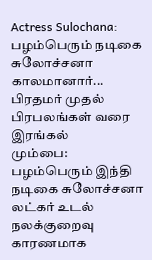Actress Sulochana: பழம்பெரும் நடிகை சுலோச்சனா காலமானார்... பிரதமர் முதல் பிரபலங்கள் வரை இரங்கல்
மும்பை: பழம்பெரும் இந்தி நடிகை சுலோச்சனா லட்கர் உடல் நலக்குறைவு காரணமாக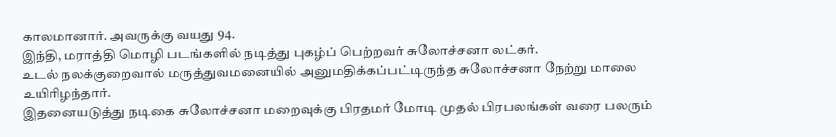காலமானார். அவருக்கு வயது 94.
இந்தி, மராத்தி மொழி படங்களில் நடித்து புகழ்ப் பெற்றவர் சுலோச்சனா லட்கர்.
உடல் நலக்குறைவால் மருத்துவமனையில் அனுமதிக்கப்பட்டிருந்த சுலோச்சனா நேற்று மாலை உயிரிழந்தார்.
இதனையடுத்து நடிகை சுலோச்சனா மறைவுக்கு பிரதமர் மோடி முதல் பிரபலங்கள் வரை பலரும்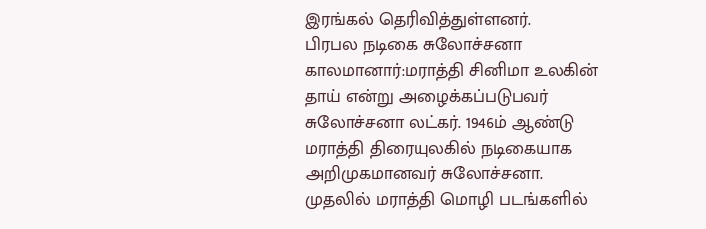இரங்கல் தெரிவித்துள்ளனர்.
பிரபல நடிகை சுலோச்சனா காலமானார்:மராத்தி சினிமா உலகின் தாய் என்று அழைக்கப்படுபவர் சுலோச்சனா லட்கர். 1946ம் ஆண்டு மராத்தி திரையுலகில் நடிகையாக அறிமுகமானவர் சுலோச்சனா. முதலில் மராத்தி மொழி படங்களில்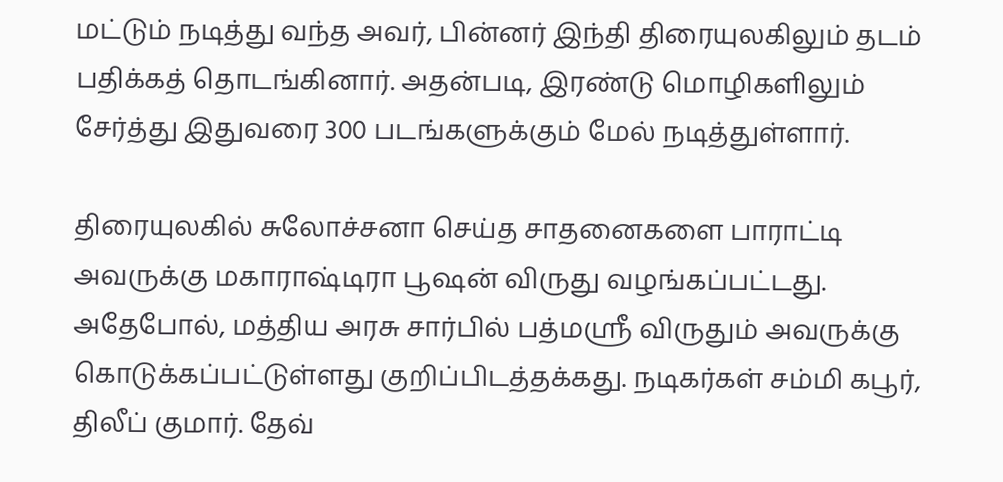மட்டும் நடித்து வந்த அவர், பின்னர் இந்தி திரையுலகிலும் தடம் பதிக்கத் தொடங்கினார். அதன்படி, இரண்டு மொழிகளிலும் சேர்த்து இதுவரை 300 படங்களுக்கும் மேல் நடித்துள்ளார்.

திரையுலகில் சுலோச்சனா செய்த சாதனைகளை பாராட்டி அவருக்கு மகாராஷ்டிரா பூஷன் விருது வழங்கப்பட்டது. அதேபோல், மத்திய அரசு சார்பில் பத்மஸ்ரீ விருதும் அவருக்கு கொடுக்கப்பட்டுள்ளது குறிப்பிடத்தக்கது. நடிகர்கள் சம்மி கபூர், திலீப் குமார். தேவ்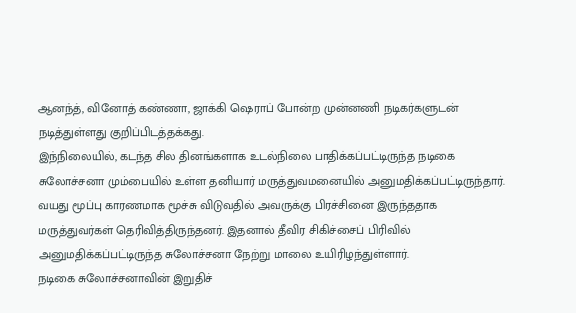ஆனந்த், வினோத் கண்ணா, ஜாக்கி ஷெராப் போன்ற முன்னணி நடிகர்களுடன் நடித்துள்ளது குறிப்பிடத்தக்கது.
இந்நிலையில், கடந்த சில தினங்களாக உடல்நிலை பாதிக்கப்பட்டிருந்த நடிகை சுலோச்சனா மும்பையில் உள்ள தனியார் மருத்துவமனையில் அனுமதிக்கப்பட்டிருந்தார். வயது மூப்பு காரணமாக மூச்சு விடுவதில் அவருக்கு பிரச்சினை இருந்ததாக மருத்துவர்கள் தெரிவித்திருந்தனர். இதனால் தீவிர சிகிச்சைப் பிரிவில் அனுமதிக்கப்பட்டிருந்த சுலோச்சனா நேற்று மாலை உயிரிழந்துள்ளார்.
நடிகை சுலோச்சனாவின் இறுதிச்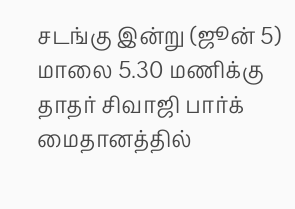சடங்கு இன்று (ஜூன் 5) மாலை 5.30 மணிக்கு தாதர் சிவாஜி பார்க் மைதானத்தில்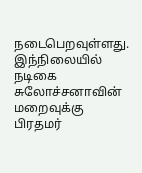நடைபெறவுள்ளது. இந்நிலையில் நடிகை சுலோச்சனாவின் மறைவுக்கு பிரதமர்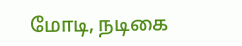மோடி, நடிகை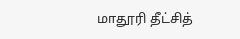மாதூரி தீட்சித்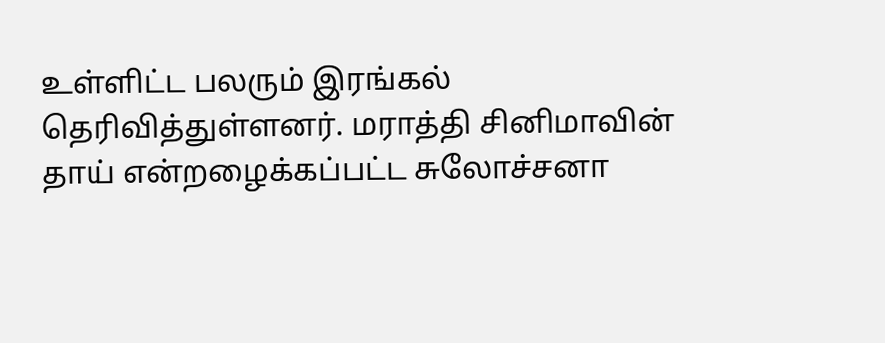உள்ளிட்ட பலரும் இரங்கல் தெரிவித்துள்ளனர். மராத்தி சினிமாவின் தாய் என்றழைக்கப்பட்ட சுலோச்சனா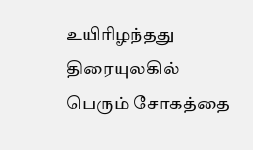உயிரிழந்தது திரையுலகில் பெரும் சோகத்தை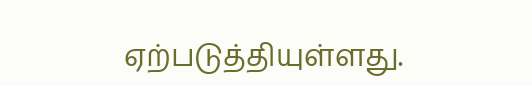ஏற்படுத்தியுள்ளது.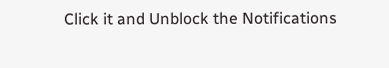Click it and Unblock the Notifications